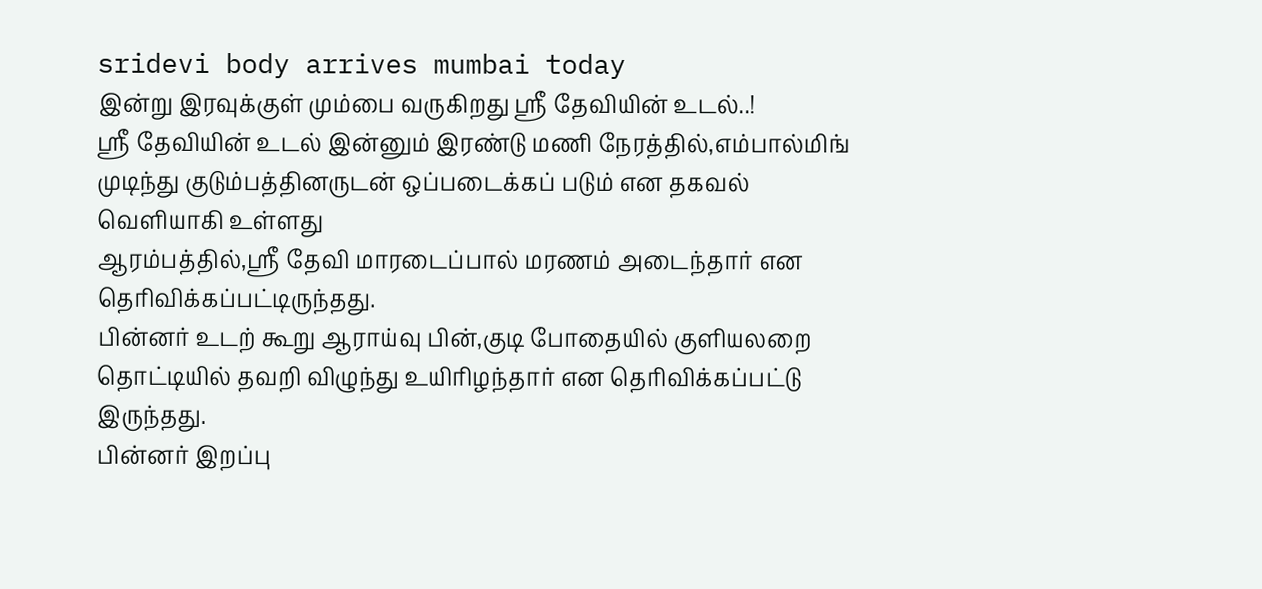sridevi body arrives mumbai today
இன்று இரவுக்குள் மும்பை வருகிறது ஸ்ரீ தேவியின் உடல்..!
ஸ்ரீ தேவியின் உடல் இன்னும் இரண்டு மணி நேரத்தில்,எம்பால்மிங் முடிந்து குடும்பத்தினருடன் ஒப்படைக்கப் படும் என தகவல் வெளியாகி உள்ளது
ஆரம்பத்தில்,ஸ்ரீ தேவி மாரடைப்பால் மரணம் அடைந்தார் என தெரிவிக்கப்பட்டிருந்தது.
பின்னர் உடற் கூறு ஆராய்வு பின்,குடி போதையில் குளியலறை தொட்டியில் தவறி விழுந்து உயிரிழந்தார் என தெரிவிக்கப்பட்டு இருந்தது.
பின்னர் இறப்பு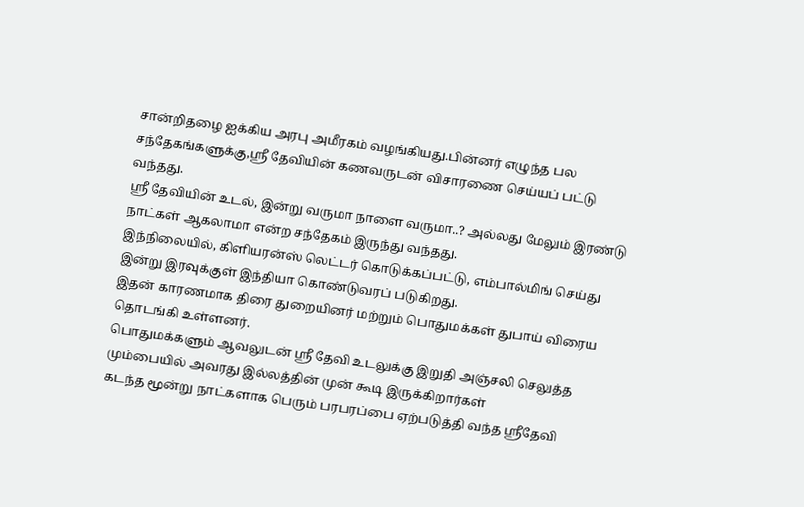சான்றிதழை ஐக்கிய அரபு அமீரகம் வழங்கியது.பின்னர் எழுந்த பல சந்தேகங்களுக்கு,ஸ்ரீ தேவியின் கணவருடன் விசாரணை செய்யப் பட்டு வந்தது.
ஸ்ரீ தேவியின் உடல், இன்று வருமா நாளை வருமா..? அல்லது மேலும் இரண்டு நாட்கள் ஆகலாமா என்ற சந்தேகம் இருந்து வந்தது.
இந்நிலையில், கிளியரன்ஸ் லெட்டர் கொடுக்கப்பட்டு, எம்பால்மிங் செய்து இன்று இரவுக்குள் இந்தியா கொண்டுவரப் படுகிறது.
இதன் காரணமாக திரை துறையினர் மற்றும் பொதுமக்கள் துபாய் விரைய தொடங்கி உள்ளனர்.
பொதுமக்களும் ஆவலுடன் ஸ்ரீ தேவி உடலுக்கு இறுதி அஞ்சலி செலுத்த மும்பையில் அவரது இல்லத்தின் முன் கூடி இருக்கிறார்கள்
கடந்த மூன்று நாட்களாக பெரும் பரபரப்பை ஏற்படுத்தி வந்த ஸ்ரீதேவி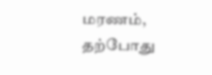மரணம், தற்போது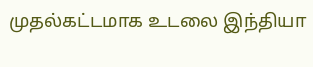முதல்கட்டமாக உடலை இந்தியா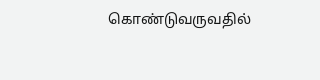கொண்டுவருவதில்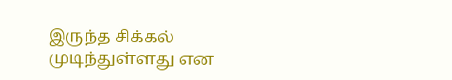இருந்த சிக்கல் முடிந்துள்ளது என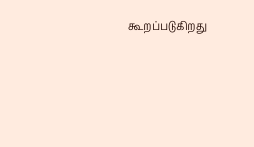கூறப்படுகிறது